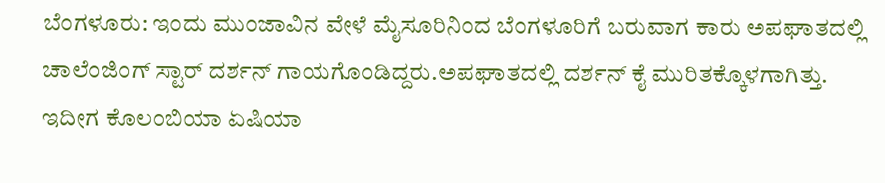ಬೆಂಗಳೂರು: ಇಂದು ಮುಂಜಾವಿನ ವೇಳೆ ಮೈಸೂರಿನಿಂದ ಬೆಂಗಳೂರಿಗೆ ಬರುವಾಗ ಕಾರು ಅಪಘಾತದಲ್ಲಿ ಚಾಲೆಂಜಿಂಗ್ ಸ್ಟಾರ್ ದರ್ಶನ್ ಗಾಯಗೊಂಡಿದ್ದರು.ಅಪಘಾತದಲ್ಲಿ ದರ್ಶನ್ ಕೈ ಮುರಿತಕ್ಕೊಳಗಾಗಿತ್ತು. ಇದೀಗ ಕೊಲಂಬಿಯಾ ಏಷಿಯಾ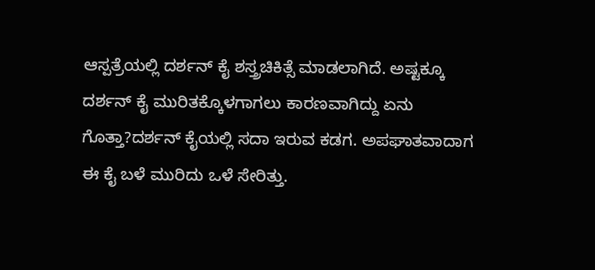ಆಸ್ಪತ್ರೆಯಲ್ಲಿ ದರ್ಶನ್ ಕೈ ಶಸ್ತ್ರಚಿಕಿತ್ಸೆ ಮಾಡಲಾಗಿದೆ. ಅಷ್ಟಕ್ಕೂ ದರ್ಶನ್ ಕೈ ಮುರಿತಕ್ಕೊಳಗಾಗಲು ಕಾರಣವಾಗಿದ್ದು ಏನು ಗೊತ್ತಾ?ದರ್ಶನ್ ಕೈಯಲ್ಲಿ ಸದಾ ಇರುವ ಕಡಗ. ಅಪಘಾತವಾದಾಗ ಈ ಕೈ ಬಳೆ ಮುರಿದು ಒಳೆ ಸೇರಿತ್ತು.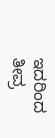ಇದರಿಂದ ತೀವ್ರ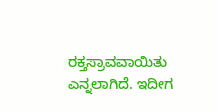ರಕ್ತಸ್ರಾವವಾಯಿತು ಎನ್ನಲಾಗಿದೆ. ಇದೀಗ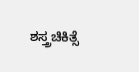ಶಸ್ತ್ರಚಿಕಿತ್ಸೆ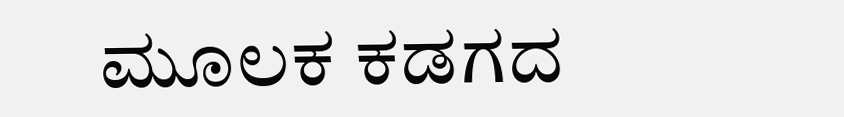ಮೂಲಕ ಕಡಗದ